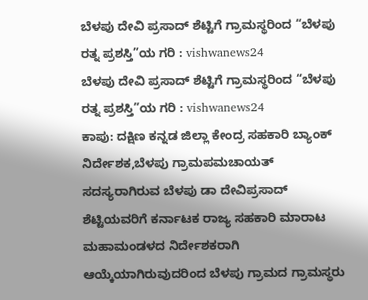ಬೆಳಪು ದೇವಿ ಪ್ರಸಾದ್ ಶೆಟ್ಟಿಗೆ ಗ್ರಾಮಸ್ಥರಿಂದ “ಬೆಳಪು ರತ್ನ ಪ್ರಶಸ್ತಿ”ಯ ಗರಿ : vishwanews24
ಬೆಳಪು ದೇವಿ ಪ್ರಸಾದ್ ಶೆಟ್ಟಿಗೆ ಗ್ರಾಮಸ್ಥರಿಂದ “ಬೆಳಪು ರತ್ನ ಪ್ರಶಸ್ತಿ”ಯ ಗರಿ : vishwanews24
ಕಾಪು: ದಕ್ಷಿಣ ಕನ್ನಡ ಜಿಲ್ಲಾ ಕೇಂದ್ರ ಸಹಕಾರಿ ಬ್ಯಾಂಕ್ ನಿರ್ದೇಶಕ,ಬೆಳಪು ಗ್ರಾಮಪಮಚಾಯತ್ ಸದಸ್ಯರಾಗಿರುವ ಬೆಳಪು ಡಾ ದೇವಿಪ್ರಸಾದ್ ಶೆಟ್ಟಿಯವರಿಗೆ ಕರ್ನಾಟಕ ರಾಜ್ಯ ಸಹಕಾರಿ ಮಾರಾಟ ಮಹಾಮಂಡಳದ ನಿರ್ದೇಶಕರಾಗಿ ಆಯ್ಕೆಯಾಗಿರುವುದರಿಂದ ಬೆಳಪು ಗ್ರಾಮದ ಗ್ರಾಮಸ್ಥರು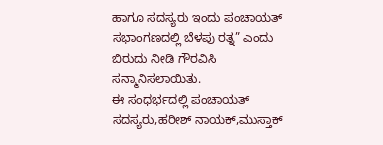ಹಾಗೂ ಸದಸ್ಯರು ಇಂದು ಪಂಚಾಯತ್ ಸಭಾಂಗಣದಲ್ಲಿ ಬೆಳಪು ರತ್ನ” ಎಂದು ಬಿರುದು ನೀಡಿ ಗೌರವಿಸಿ ಸನ್ಮಾನಿಸಲಾಯಿತು.
ಈ ಸಂಧರ್ಭದಲ್ಲಿ ಪಂಚಾಯತ್ ಸದಸ್ಯರು,ಹರೀಶ್ ನಾಯಕ್,ಮುಸ್ತಾಕ್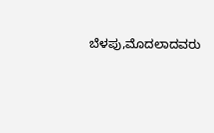ಬೆಳಪು,ಮೊದಲಾದವರು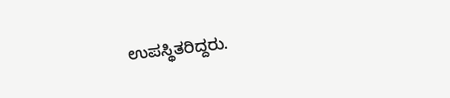ಉಪಸ್ಥಿತರಿದ್ದರು.